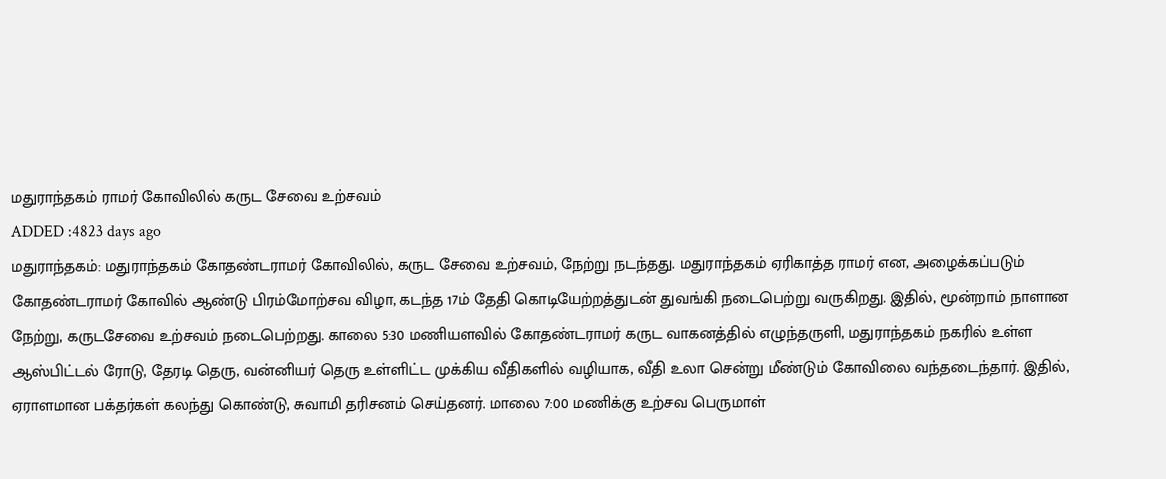மதுராந்தகம் ராமர் கோவிலில் கருட சேவை உற்சவம்
ADDED :4823 days ago
மதுராந்தகம்: மதுராந்தகம் கோதண்டராமர் கோவிலில், கருட சேவை உற்சவம், நேற்று நடந்தது. மதுராந்தகம் ஏரிகாத்த ராமர் என, அழைக்கப்படும் கோதண்டராமர் கோவில் ஆண்டு பிரம்மோற்சவ விழா, கடந்த 17ம் தேதி கொடியேற்றத்துடன் துவங்கி நடைபெற்று வருகிறது. இதில், மூன்றாம் நாளான நேற்று, கருடசேவை உற்சவம் நடைபெற்றது. காலை 5:30 மணியளவில் கோதண்டராமர் கருட வாகனத்தில் எழுந்தருளி, மதுராந்தகம் நகரில் உள்ள ஆஸ்பிட்டல் ரோடு, தேரடி தெரு, வன்னியர் தெரு உள்ளிட்ட முக்கிய வீதிகளில் வழியாக, வீதி உலா சென்று மீண்டும் கோவிலை வந்தடைந்தார். இதில், ஏராளமான பக்தர்கள் கலந்து கொண்டு, சுவாமி தரிசனம் செய்தனர். மாலை 7:00 மணிக்கு உற்சவ பெருமாள்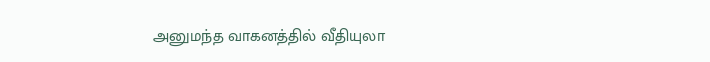அனுமந்த வாகனத்தில் வீதியுலா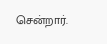சென்றார்.